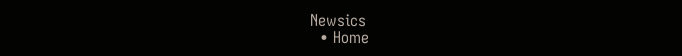Newsics
  • Home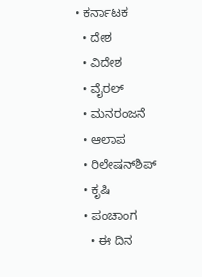• ಕರ್ನಾಟಕ
  • ದೇಶ
  • ವಿದೇಶ
  • ವೈರಲ್
  • ಮನರಂಜನೆ
  • ಆಲಾಪ
  • ರಿಲೇಷನ್‌ಶಿಪ್
  • ಕೃಷಿ
  • ಪಂಚಾಂಗ
    • ಈ ದಿನ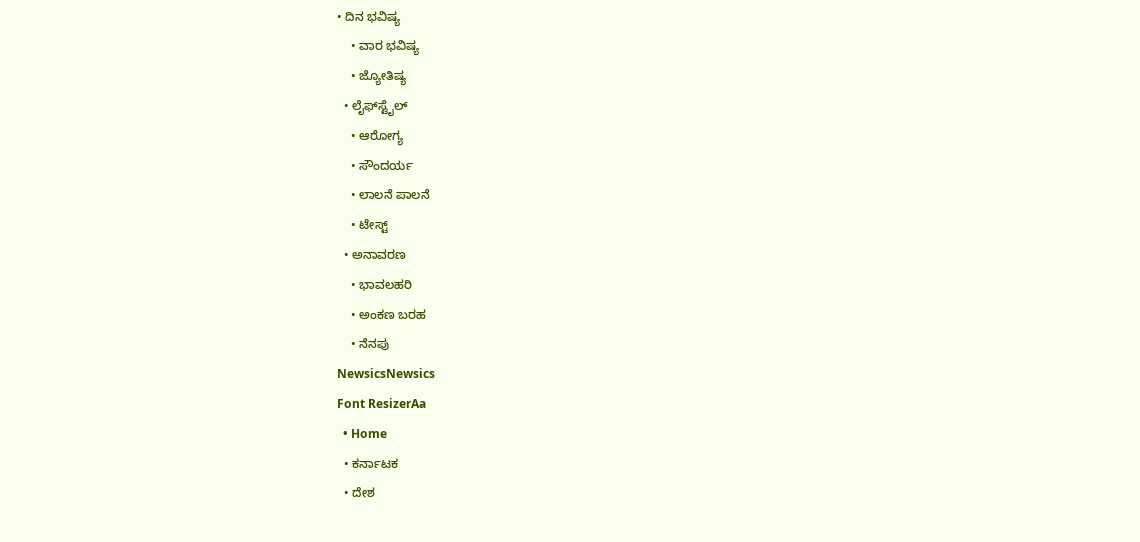• ದಿನ ಭವಿಷ್ಯ
    • ವಾರ ಭವಿಷ್ಯ
    • ಜ್ಯೋತಿಷ್ಯ
  • ಲೈಫ್‌ಸ್ಟೈಲ್
    • ಆರೋಗ್ಯ
    • ಸೌಂದರ್ಯ
    • ಲಾಲನೆ ಪಾಲನೆ
    • ಟೇಸ್ಟ್
  • ಅನಾವರಣ
    • ಭಾವಲಹರಿ
    • ಅಂಕಣ ಬರಹ
    • ನೆನಪು
NewsicsNewsics
Font ResizerAa
  • Home
  • ಕರ್ನಾಟಕ
  • ದೇಶ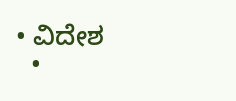• ವಿದೇಶ
  •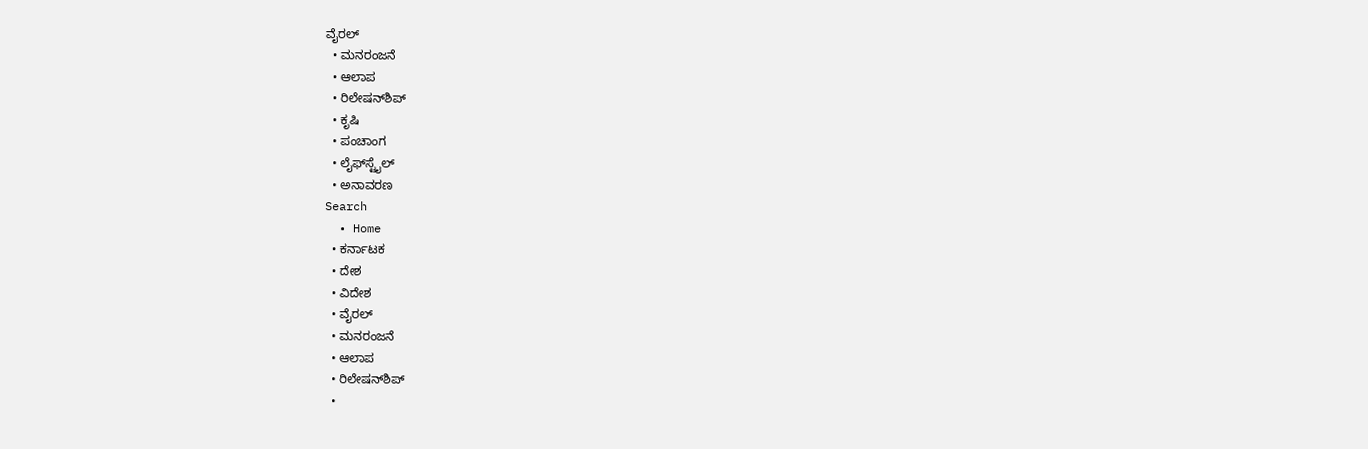ವೈರಲ್
  • ಮನರಂಜನೆ
  • ಆಲಾಪ
  • ರಿಲೇಷನ್‌ಶಿಪ್
  • ಕೃಷಿ
  • ಪಂಚಾಂಗ
  • ಲೈಫ್‌ಸ್ಟೈಲ್
  • ಅನಾವರಣ
Search
  • Home
  • ಕರ್ನಾಟಕ
  • ದೇಶ
  • ವಿದೇಶ
  • ವೈರಲ್
  • ಮನರಂಜನೆ
  • ಆಲಾಪ
  • ರಿಲೇಷನ್‌ಶಿಪ್
  •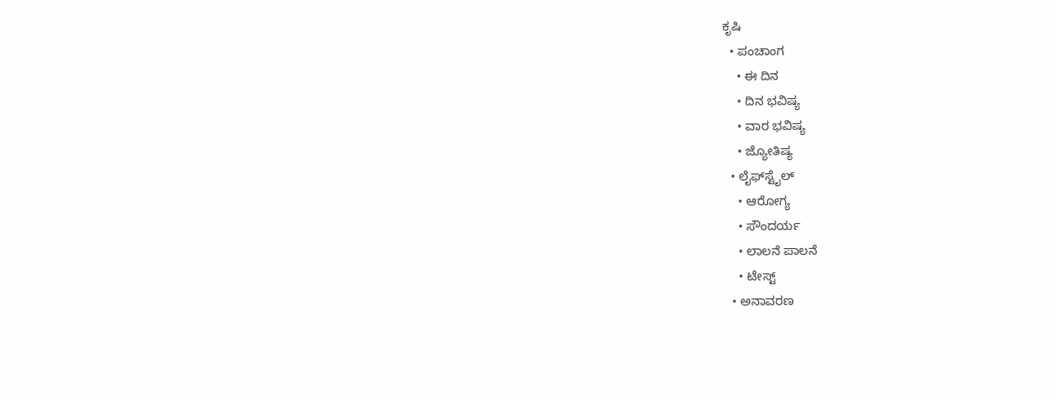ಕೃಷಿ
  • ಪಂಚಾಂಗ
    • ಈ ದಿನ
    • ದಿನ ಭವಿಷ್ಯ
    • ವಾರ ಭವಿಷ್ಯ
    • ಜ್ಯೋತಿಷ್ಯ
  • ಲೈಫ್‌ಸ್ಟೈಲ್
    • ಆರೋಗ್ಯ
    • ಸೌಂದರ್ಯ
    • ಲಾಲನೆ ಪಾಲನೆ
    • ಟೇಸ್ಟ್
  • ಅನಾವರಣ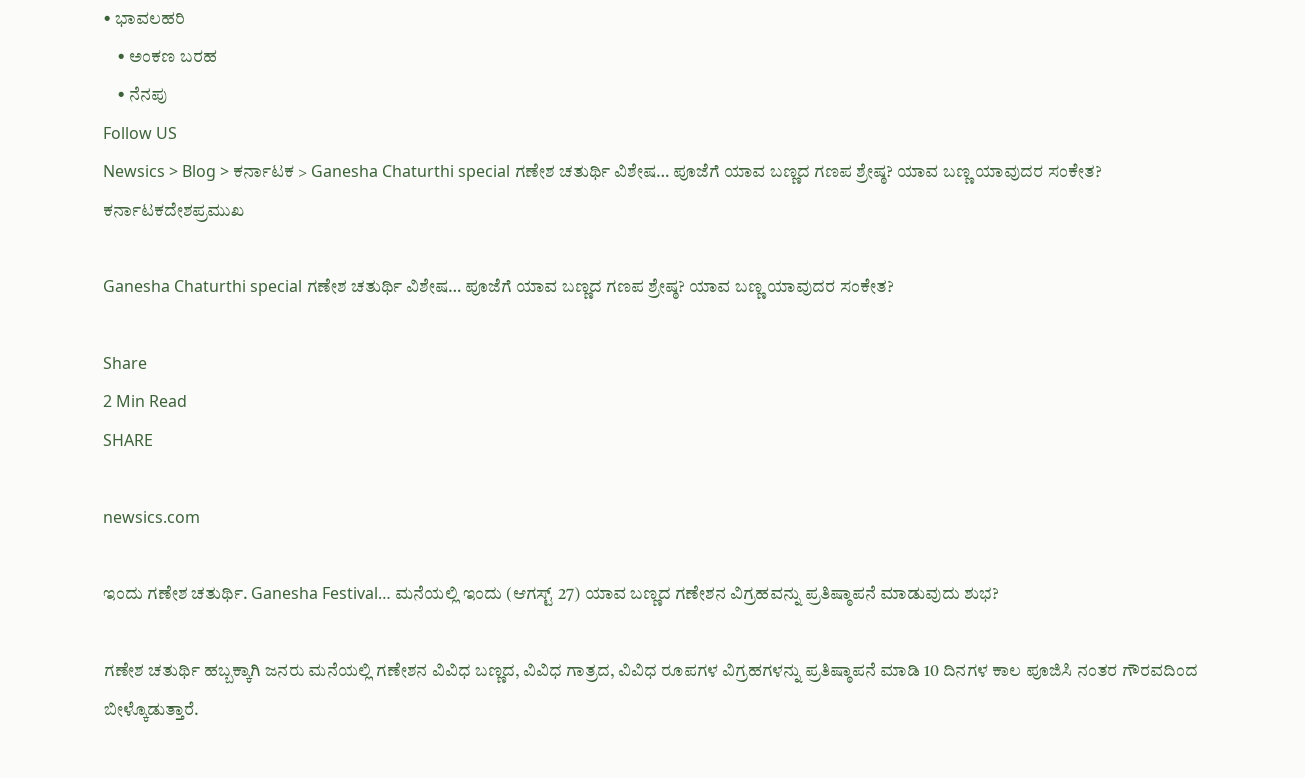• ಭಾವಲಹರಿ
    • ಅಂಕಣ ಬರಹ
    • ನೆನಪು
Follow US
Newsics > Blog > ಕರ್ನಾಟಕ > Ganesha Chaturthi special ಗಣೇಶ ಚತುರ್ಥಿ ವಿಶೇಷ… ಪೂಜೆಗೆ ಯಾವ ಬಣ್ಣದ ಗಣಪ ಶ್ರೇಷ್ಠ? ಯಾವ ಬಣ್ಣ ಯಾವುದರ ಸಂಕೇತ?
ಕರ್ನಾಟಕದೇಶಪ್ರಮುಖ

Ganesha Chaturthi special ಗಣೇಶ ಚತುರ್ಥಿ ವಿಶೇಷ… ಪೂಜೆಗೆ ಯಾವ ಬಣ್ಣದ ಗಣಪ ಶ್ರೇಷ್ಠ? ಯಾವ ಬಣ್ಣ ಯಾವುದರ ಸಂಕೇತ?

Share
2 Min Read
SHARE

newsics.com

ಇಂದು ಗಣೇಶ ಚತುರ್ಥಿ. Ganesha Festival… ಮನೆಯಲ್ಲಿ ಇಂದು (ಆಗಸ್ಟ್ 27) ಯಾವ ಬಣ್ಣದ ಗಣೇಶನ ವಿಗ್ರಹವನ್ನು ಪ್ರತಿಷ್ಠಾಪನೆ ಮಾಡುವುದು ಶುಭ?

ಗಣೇಶ ಚತುರ್ಥಿ ಹಬ್ಬಕ್ಕಾಗಿ ಜನರು ಮನೆಯಲ್ಲಿ ಗಣೇಶನ ವಿವಿಧ ಬಣ್ಣದ, ವಿವಿಧ ಗಾತ್ರದ, ವಿವಿಧ ರೂಪಗಳ ವಿಗ್ರಹಗಳನ್ನು ಪ್ರತಿಷ್ಠಾಪನೆ ಮಾಡಿ 10 ದಿನಗಳ ಕಾಲ ಪೂಜಿಸಿ ನಂತರ ಗೌರವದಿಂದ ಬೀಳ್ಕೊಡುತ್ತಾರೆ.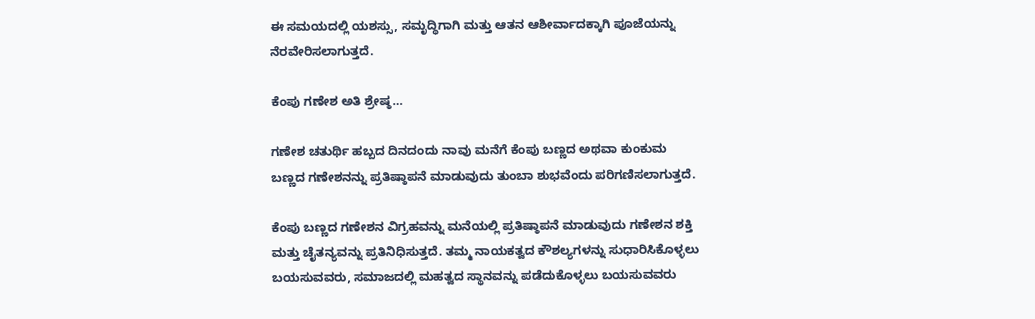ಈ ಸಮಯದಲ್ಲಿ ಯಶಸ್ಸು, ಸಮೃದ್ಧಿಗಾಗಿ ಮತ್ತು ಆತನ ಆಶೀರ್ವಾದಕ್ಕಾಗಿ ಪೂಜೆಯನ್ನು ನೆರವೇರಿಸಲಾಗುತ್ತದೆ.

ಕೆಂಪು ಗಣೇಶ ಅತಿ ಶ್ರೇಷ್ಠ…

ಗಣೇಶ ಚತುರ್ಥಿ ಹಬ್ಬದ ದಿನದಂದು ನಾವು ಮನೆಗೆ ಕೆಂಪು ಬಣ್ಣದ ಅಥವಾ ಕುಂಕುಮ ಬಣ್ಣದ ಗಣೇಶನನ್ನು ಪ್ರತಿಷ್ಠಾಪನೆ ಮಾಡುವುದು ತುಂಬಾ ಶುಭವೆಂದು ಪರಿಗಣಿಸಲಾಗುತ್ತದೆ.

ಕೆಂಪು ಬಣ್ಣದ ಗಣೇಶನ ವಿಗ್ರಹವನ್ನು ಮನೆಯಲ್ಲಿ ಪ್ರತಿಷ್ಠಾಪನೆ ಮಾಡುವುದು ಗಣೇಶನ ಶಕ್ತಿ ಮತ್ತು ಚೈತನ್ಯವನ್ನು ಪ್ರತಿನಿಧಿಸುತ್ತದೆ. ತಮ್ಮ ನಾಯಕತ್ವದ ಕೌಶಲ್ಯಗಳನ್ನು ಸುಧಾರಿಸಿಕೊಳ್ಳಲು ಬಯಸುವವರು, ಸಮಾಜದಲ್ಲಿ ಮಹತ್ವದ ಸ್ಥಾನವನ್ನು ಪಡೆದುಕೊಳ್ಳಲು ಬಯಸುವವರು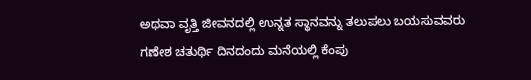ಅಥವಾ ವೃತ್ತಿ ಜೀವನದಲ್ಲಿ ಉನ್ನತ ಸ್ಥಾನವನ್ನು ತಲುಪಲು ಬಯಸುವವರು ಗಣೇಶ ಚತುರ್ಥಿ ದಿನದಂದು ಮನೆಯಲ್ಲಿ ಕೆಂಪು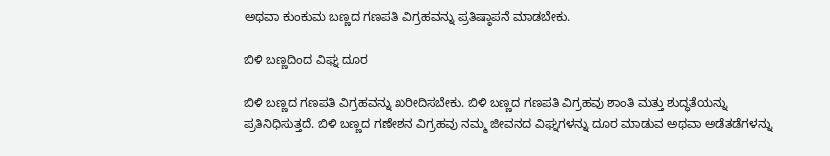ಅಥವಾ ಕುಂಕುಮ ಬಣ್ಣದ ಗಣಪತಿ ವಿಗ್ರಹವನ್ನು ಪ್ರತಿಷ್ಠಾಪನೆ ಮಾಡಬೇಕು.

ಬಿಳಿ ಬಣ್ಣದಿಂದ ವಿಘ್ನ ದೂರ

ಬಿಳಿ ಬಣ್ಣದ ಗಣಪತಿ ವಿಗ್ರಹವನ್ನು ಖರೀದಿಸಬೇಕು. ಬಿಳಿ ಬಣ್ಣದ ಗಣಪತಿ ವಿಗ್ರಹವು ಶಾಂತಿ ಮತ್ತು ಶುದ್ಧತೆಯನ್ನು ಪ್ರತಿನಿಧಿಸುತ್ತದೆ. ಬಿಳಿ ಬಣ್ಣದ ಗಣೇಶನ ವಿಗ್ರಹವು ನಮ್ಮ ಜೀವನದ ವಿಘ್ನಗಳನ್ನು ದೂರ ಮಾಡುವ ಅಥವಾ ಅಡೆತಡೆಗಳನ್ನು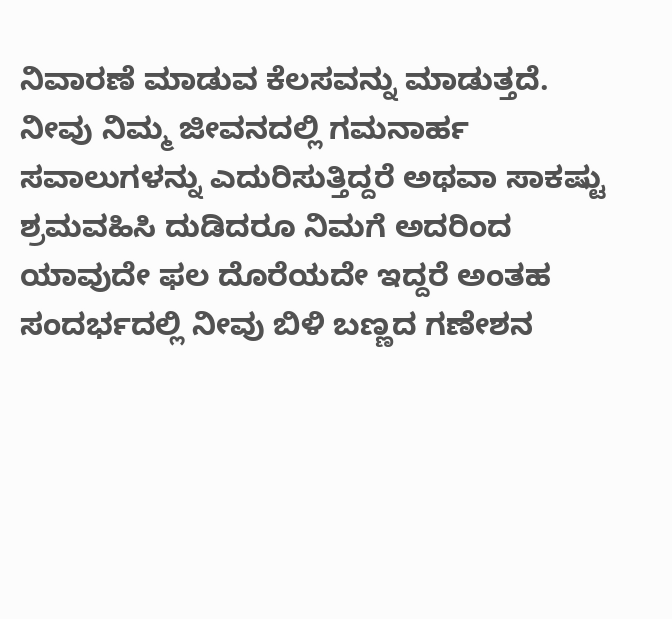ನಿವಾರಣೆ ಮಾಡುವ ಕೆಲಸವನ್ನು ಮಾಡುತ್ತದೆ. ನೀವು ನಿಮ್ಮ ಜೀವನದಲ್ಲಿ ಗಮನಾರ್ಹ ಸವಾಲುಗಳನ್ನು ಎದುರಿಸುತ್ತಿದ್ದರೆ ಅಥವಾ ಸಾಕಷ್ಟು ಶ್ರಮವಹಿಸಿ ದುಡಿದರೂ ನಿಮಗೆ ಅದರಿಂದ ಯಾವುದೇ ಫಲ ದೊರೆಯದೇ ಇದ್ದರೆ ಅಂತಹ ಸಂದರ್ಭದಲ್ಲಿ ನೀವು ಬಿಳಿ ಬಣ್ಣದ ಗಣೇಶನ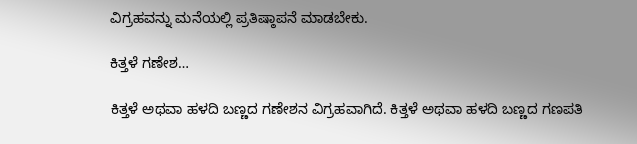ವಿಗ್ರಹವನ್ನು ಮನೆಯಲ್ಲಿ ಪ್ರತಿಷ್ಠಾಪನೆ ಮಾಡಬೇಕು.

ಕಿತ್ತಳೆ ಗಣೇಶ…

ಕಿತ್ತಳೆ ಅಥವಾ ಹಳದಿ ಬಣ್ಣದ ಗಣೇಶನ ವಿಗ್ರಹವಾಗಿದೆ. ಕಿತ್ತಳೆ ಅಥವಾ ಹಳದಿ ಬಣ್ಣದ ಗಣಪತಿ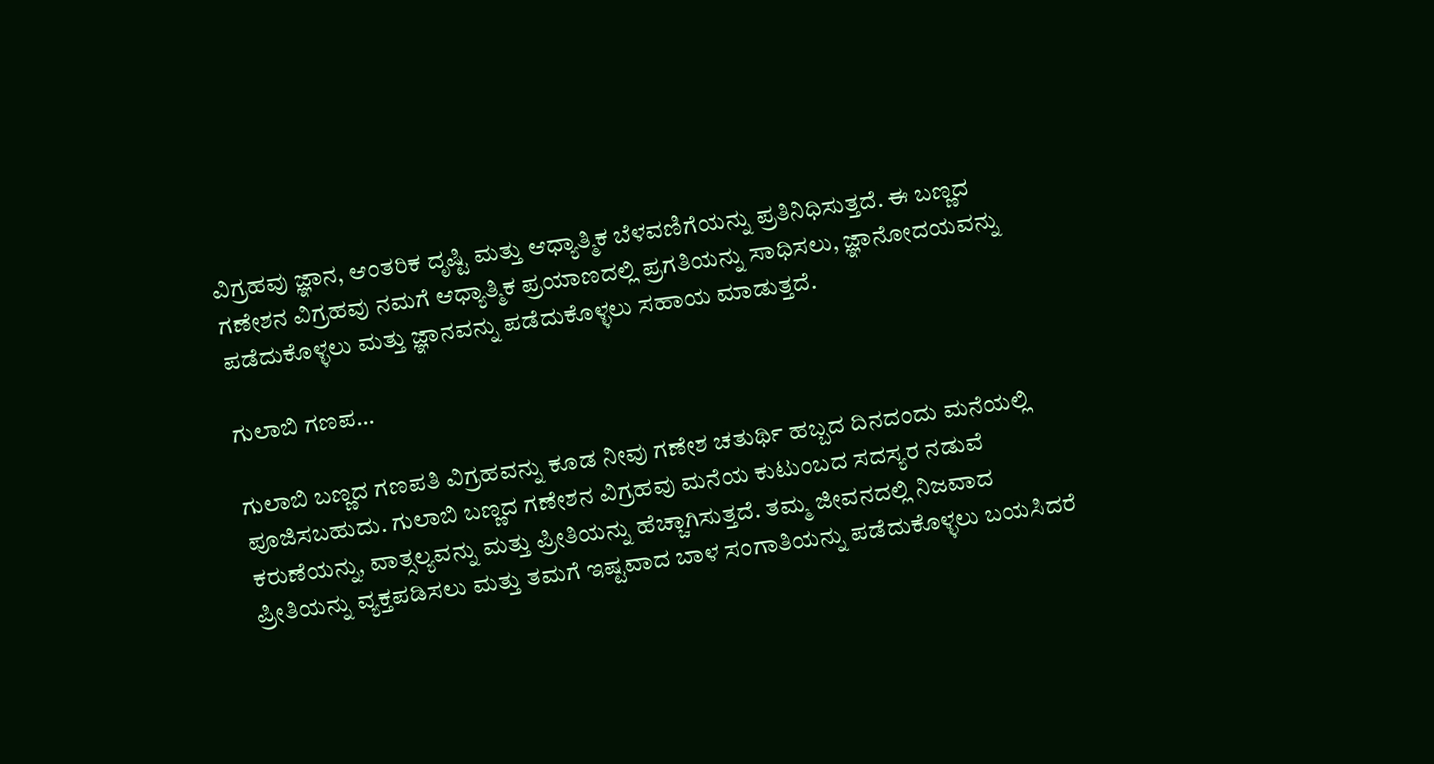ವಿಗ್ರಹವು ಜ್ಞಾನ, ಆಂತರಿಕ ದೃಷ್ಟಿ ಮತ್ತು ಆಧ್ಯಾತ್ಮಿಕ ಬೆಳವಣಿಗೆಯನ್ನು ಪ್ರತಿನಿಧಿಸುತ್ತದೆ. ಈ ಬಣ್ಣದ ಗಣೇಶನ ವಿಗ್ರಹವು ನಮಗೆ ಆಧ್ಯಾತ್ಮಿಕ ಪ್ರಯಾಣದಲ್ಲಿ ಪ್ರಗತಿಯನ್ನು ಸಾಧಿಸಲು, ಜ್ಞಾನೋದಯವನ್ನು ಪಡೆದುಕೊಳ್ಳಲು ಮತ್ತು ಜ್ಞಾನವನ್ನು ಪಡೆದುಕೊಳ್ಳಲು ಸಹಾಯ ಮಾಡುತ್ತದೆ.

ಗುಲಾಬಿ ಗಣಪ…

ಗುಲಾಬಿ ಬಣ್ಣದ ಗಣಪತಿ ವಿಗ್ರಹವನ್ನು ಕೂಡ ನೀವು ಗಣೇಶ ಚತುರ್ಥಿ ಹಬ್ಬದ ದಿನದಂದು ಮನೆಯಲ್ಲಿ ಪೂಜಿಸಬಹುದು. ಗುಲಾಬಿ ಬಣ್ಣದ ಗಣೇಶನ ವಿಗ್ರಹವು ಮನೆಯ ಕುಟುಂಬದ ಸದಸ್ಯರ ನಡುವೆ ಕರುಣೆಯನ್ನು, ವಾತ್ಸಲ್ಯವನ್ನು ಮತ್ತು ಪ್ರೀತಿಯನ್ನು ಹೆಚ್ಚಾಗಿಸುತ್ತದೆ. ತಮ್ಮ ಜೀವನದಲ್ಲಿ ನಿಜವಾದ ಪ್ರೀತಿಯನ್ನು ವ್ಯಕ್ತಪಡಿಸಲು ಮತ್ತು ತಮಗೆ ಇಷ್ಟವಾದ ಬಾಳ ಸಂಗಾತಿಯನ್ನು ಪಡೆದುಕೊಳ್ಳಲು ಬಯಸಿದರೆ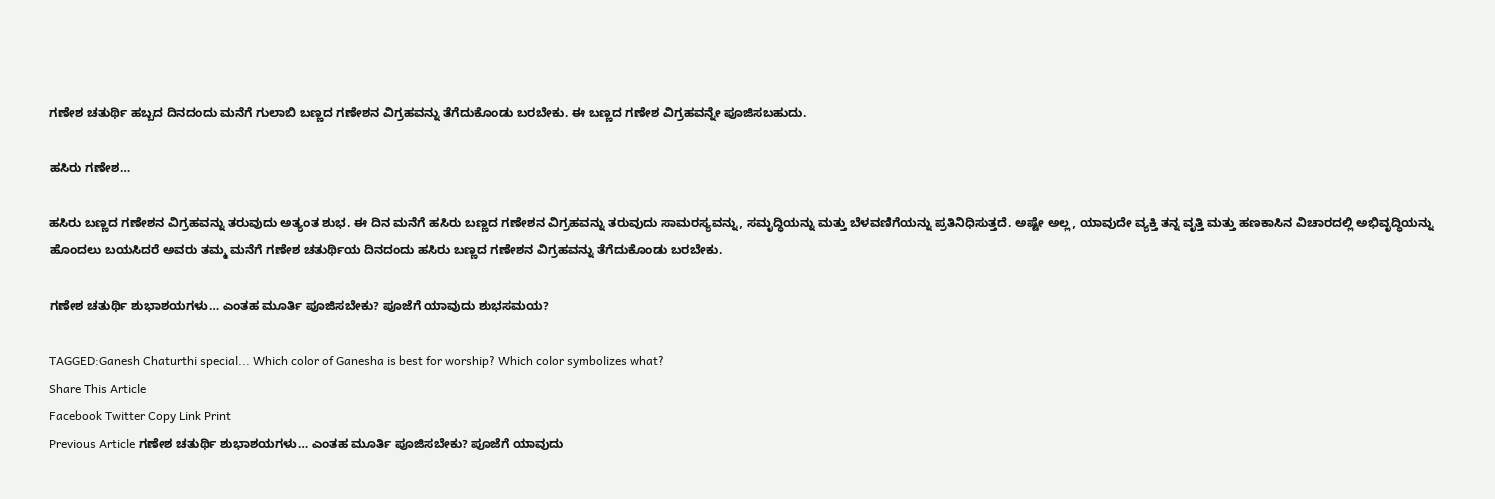ಗಣೇಶ ಚತುರ್ಥಿ ಹಬ್ಬದ ದಿನದಂದು ಮನೆಗೆ ಗುಲಾಬಿ ಬಣ್ಣದ ಗಣೇಶನ ವಿಗ್ರಹವನ್ನು ತೆಗೆದುಕೊಂಡು ಬರಬೇಕು. ಈ ಬಣ್ಣದ ಗಣೇಶ ವಿಗ್ರಹವನ್ನೇ ಪೂಜಿಸಬಹುದು.

ಹಸಿರು ಗಣೇಶ…

ಹಸಿರು ಬಣ್ಣದ ಗಣೇಶನ ವಿಗ್ರಹವನ್ನು ತರುವುದು ಅತ್ಯಂತ ಶುಭ. ಈ ದಿನ ಮನೆಗೆ ಹಸಿರು ಬಣ್ಣದ ಗಣೇಶನ ವಿಗ್ರಹವನ್ನು ತರುವುದು ಸಾಮರಸ್ಯವನ್ನು, ಸಮೃದ್ಧಿಯನ್ನು ಮತ್ತು ಬೆಳವಣಿಗೆಯನ್ನು ಪ್ರತಿನಿಧಿಸುತ್ತದೆ. ಅಷ್ಟೇ ಅಲ್ಲ, ಯಾವುದೇ ವ್ಯಕ್ತಿ ತನ್ನ ವೃತ್ತಿ ಮತ್ತು ಹಣಕಾಸಿನ ವಿಚಾರದಲ್ಲಿ ಅಭಿವೃದ್ಧಿಯನ್ನು ಹೊಂದಲು ಬಯಸಿದರೆ ಅವರು ತಮ್ಮ ಮನೆಗೆ ಗಣೇಶ ಚತುರ್ಥಿಯ ದಿನದಂದು ಹಸಿರು ಬಣ್ಣದ ಗಣೇಶನ ವಿಗ್ರಹವನ್ನು ತೆಗೆದುಕೊಂಡು ಬರಬೇಕು.

ಗಣೇಶ ಚತುರ್ಥಿ ಶುಭಾಶಯಗಳು… ಎಂತಹ ಮೂರ್ತಿ ಪೂಜಿಸಬೇಕು? ಪೂಜೆಗೆ ಯಾವುದು ಶುಭಸಮಯ?

TAGGED:Ganesh Chaturthi special... Which color of Ganesha is best for worship? Which color symbolizes what?
Share This Article
Facebook Twitter Copy Link Print
Previous Article ಗಣೇಶ ಚತುರ್ಥಿ ಶುಭಾಶಯಗಳು… ಎಂತಹ ಮೂರ್ತಿ ಪೂಜಿಸಬೇಕು? ಪೂಜೆಗೆ ಯಾವುದು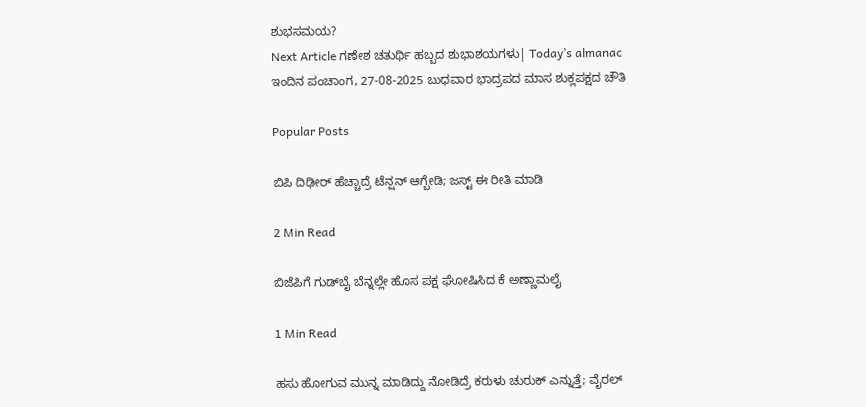ಶುಭಸಮಯ?
Next Article ಗಣೇಶ ಚತುರ್ಥಿ ಹಬ್ಬದ ಶುಭಾಶಯಗಳು| Today’s almanac ಇಂದಿನ ಪಂಚಾಂಗ, 27-08-2025 ಬುಧವಾರ ಭಾದ್ರಪದ ಮಾಸ ಶುಕ್ಲಪಕ್ಷದ ಚೌತಿ

Popular Posts

ಬಿಪಿ ದಿಢೀರ್ ಹೆಚ್ಚಾದ್ರೆ ಟೆನ್ಷನ್ ಆಗ್ಬೇಡಿ; ಜಸ್ಟ್ ಈ ರೀತಿ ಮಾಡಿ

2 Min Read

ಬಿಜೆಪಿಗೆ ಗುಡ್‌ಬೈ ಬೆನ್ನಲ್ಲೇ ಹೊಸ ಪಕ್ಷ ಘೋಷಿಸಿದ ಕೆ ಅಣ್ಣಾಮಲೈ

1 Min Read

ಹಸು ಹೋಗುವ ಮುನ್ನ ಮಾಡಿದ್ದು ನೋಡಿದ್ರೆ ಕರುಳು ಚುರುಕ್ ಎನ್ನುತ್ತೆ; ವೈರಲ್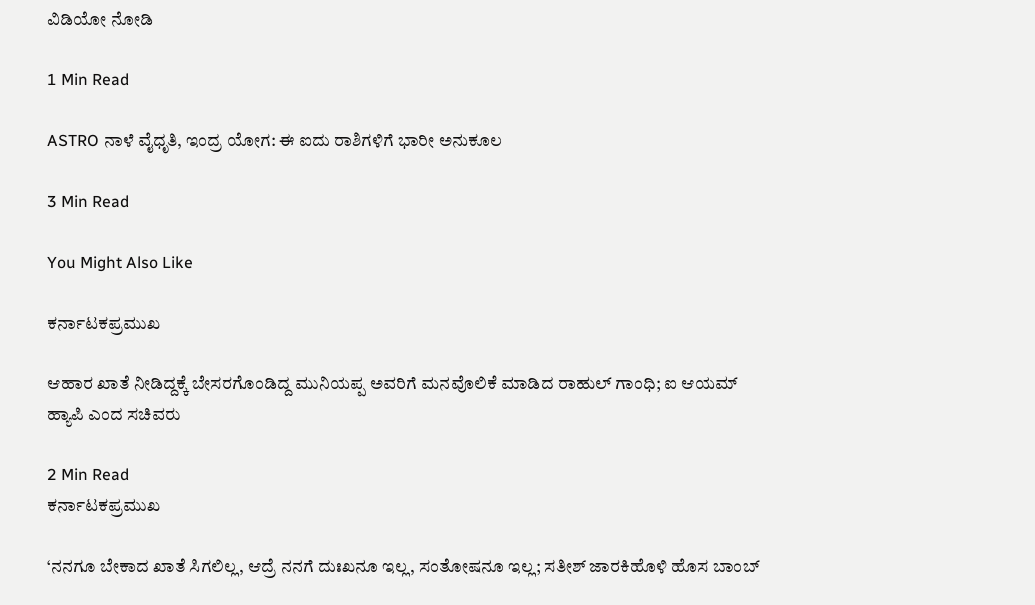ವಿಡಿಯೋ ನೋಡಿ

1 Min Read

ASTRO ನಾಳೆ ವೈಧೃತಿ, ಇಂದ್ರ ಯೋಗ: ಈ ಐದು ರಾಶಿಗಳಿಗೆ ಭಾರೀ ಅನುಕೂಲ

3 Min Read

You Might Also Like

ಕರ್ನಾಟಕಪ್ರಮುಖ

ಆಹಾರ ಖಾತೆ ನೀಡಿದ್ದಕ್ಕೆ ಬೇಸರಗೊಂಡಿದ್ದ ಮುನಿಯಪ್ಪ ಅವರಿಗೆ ಮನವೊಲಿಕೆ ಮಾಡಿದ ರಾಹುಲ್ ಗಾಂಧಿ; ಐ ಆಯಮ್ ಹ್ಯಾಪಿ ಎಂದ ಸಚಿವರು

2 Min Read
ಕರ್ನಾಟಕಪ್ರಮುಖ

‘ನನಗೂ ಬೇಕಾದ ಖಾತೆ ಸಿಗಲಿಲ್ಲ, ಆದ್ರೆ ನನಗೆ ದುಃಖನೂ ಇಲ್ಲ, ಸಂತೋಷನೂ ಇಲ್ಲ; ಸತೀಶ್ ಜಾರಕಿಹೊಳಿ ಹೊಸ ಬಾಂಬ್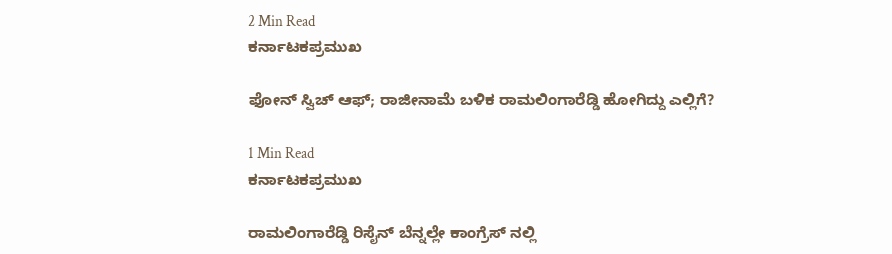2 Min Read
ಕರ್ನಾಟಕಪ್ರಮುಖ

ಫೋನ್ ಸ್ವಿಚ್ ಆಫ್; ರಾಜೀನಾಮೆ ಬಳಿಕ ರಾಮಲಿಂಗಾರೆಡ್ಡಿ ಹೋಗಿದ್ದು ಎಲ್ಲಿಗೆ?

1 Min Read
ಕರ್ನಾಟಕಪ್ರಮುಖ

ರಾಮಲಿಂಗಾರೆಡ್ಡಿ ರಿಸೈನ್ ಬೆನ್ನಲ್ಲೇ ಕಾಂಗ್ರೆಸ್ ನಲ್ಲಿ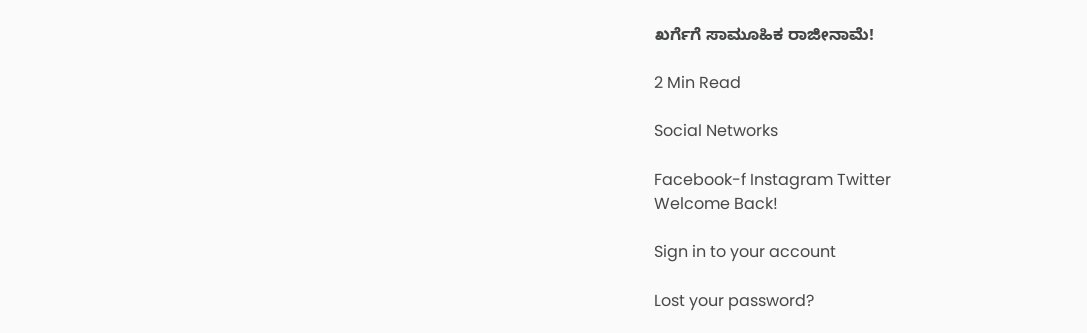ಖರ್ಗೆಗೆ ಸಾಮೂಹಿಕ ರಾಜೀನಾಮೆ!

2 Min Read

Social Networks

Facebook-f Instagram Twitter
Welcome Back!

Sign in to your account

Lost your password?